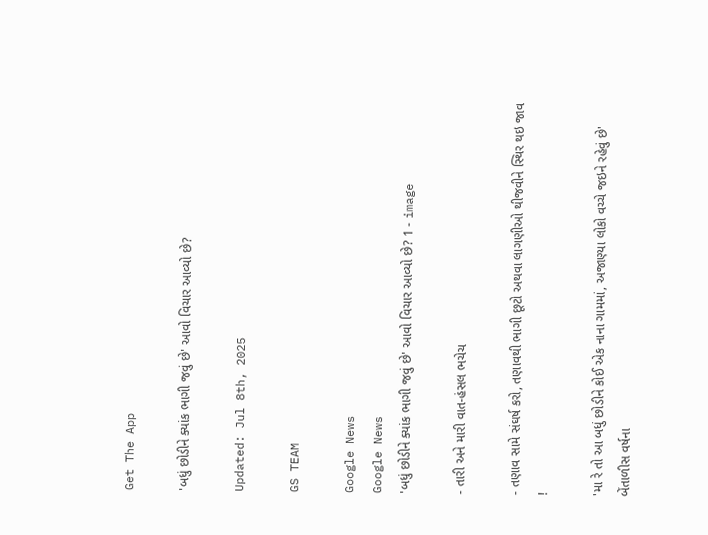Get The App

'બધું છોડીને ક્યાંક ભાગી જવું છે' આવો વિચાર આવ્યો છે?

Updated: Jul 8th, 2025

GS TEAM

Google News
Google News
'બધું છોડીને ક્યાંક ભાગી જવું છે' આવો વિચાર આવ્યો છે? 1 - image

- તારી અને મારી વાત-હંસલ ભચેચ

- તણાવ સામે સંઘર્ષ કરો, તણાવથી ભાગી છૂટો અથવા લાગણીઓ થીજવીને સ્થિર થઇ જાવ !

'મા રે તો આ બધું છોડીને કોઈ એક નાના ગામમાં, અજાણ્યા લોકો વચ્ચે જઇને રહેવું છે' બેંતાળીસ વર્ષના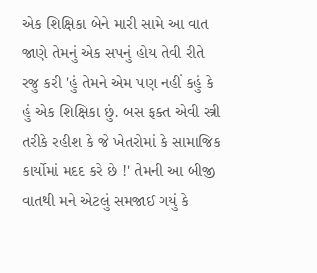એક શિક્ષિકા બેને મારી સામે આ વાત જાણે તેમનું એક સપનું હોય તેવી રીતે રજુ કરી 'હું તેમને એમ પણ નહીં કહું કે હું એક શિક્ષિકા છું. બસ ફક્ત એવી સ્ત્રી તરીકે રહીશ કે જે ખેતરોમાં કે સામાજિક કાર્યોમાં મદદ કરે છે !' તેમની આ બીજી વાતથી મને એટલું સમજાઈ ગયું કે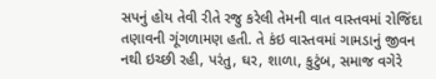સપનું હોય તેવી રીતે રજુ કરેલી તેમની વાત વાસ્તવમાં રોજિંદા તણાવની ગૂંગળામણ હતી. તે કંઇ વાસ્તવમાં ગામડાનું જીવન નથી ઇચ્છી રહી, પરંતુ, ઘર, શાળા, કુટુંબ, સમાજ વગેરે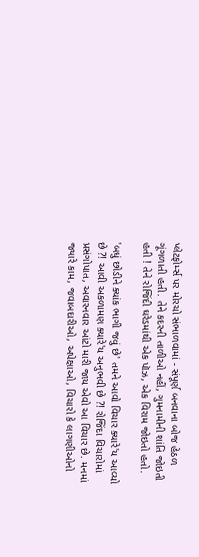પ્લેટફોર્મ્સ પર મોરચો સંભાળવામાં - સંપૂર્ણ બનવાના બોજ હેઠળ ગૂંગળાતી હતી. તેને કદરની તાળીઓ નહીં, ગુમનામીની શાંતિ જોઇતી હતી ! તેને રોજિંદી ઘરેડમાંથી એક પૉઝ, એક વિરામ જોઇતો હતો.

'બધું છોડીને ક્યાંક ભાગી જવું છે' તમને આવો વિચાર ક્યારે'ય આવ્યો છે ?! આવી અકળામણ ક્યારે'ય અનુભવી છે ?! રોજિંદા વિચારોમાં પ્રસંગોપાત, અવારનવાર આંટો મારી જાય એવો આ વિચાર છે. મનમાં જ્યારે કામ, જવાબદારીઓ, અપેક્ષાઓ, વિચારો કે લાગણીઓનો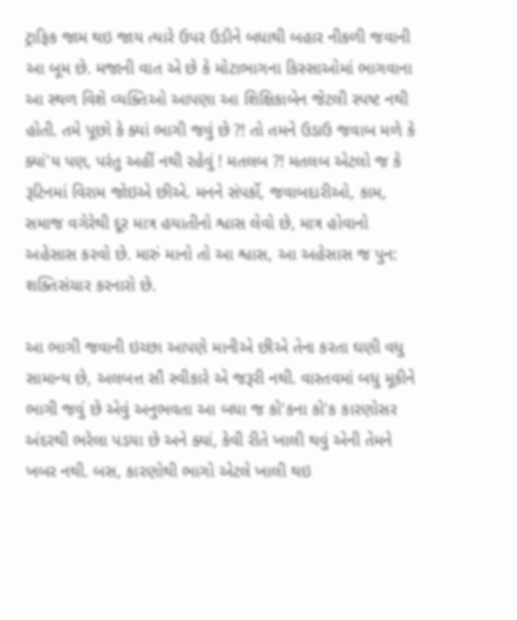ટ્રાફિક જામ થઇ જાય ત્યારે ઉપર ઉડીને બધાથી બહાર નીકળી જવાની આ બૂમ છે. મજાની વાત એ છે કે મોટાભાગના કિસ્સાઓમાં ભાગવાના આ સ્થળ વિશે વ્યક્તિઓ આપણા આ શિક્ષિકાબેન જેટલી સ્પષ્ટ નથી હોતી. તમે પૂછો કે ક્યાં ભાગી જવું છે ?! તો તમને ઉડાઉ જવાબ મળે કે ક્યાં'ય પણ, પરંતુ અહીં નથી રહેવું ! મતલબ ?! મતલબ એટલો જ કે રૂટિનમાં વિરામ જોઇએ છીએ. મનને સંપર્કો, જવાબદારીઓ, કામ, સમાજ વગેરેથી દૂર માત્ર હયાતીનો શ્વાસ લેવો છે, માત્ર હોવાનો અહેસાસ કરવો છે. મારું માનો તો આ શ્વાસ, આ અહેસાસ જ પુન: શક્તિસંચાર કરનારો છે.

આ ભાગી જવાની ઇચ્છા આપણે માનીએ છીએ તેના કરતા ઘણી વધુ સામાન્ય છે, અલબત્ત સૌ સ્વીકારે એ જરૂરી નથી. વાસ્તવમાં બધુ મૂકીને ભાગી જવું છે એવું અનુભવતા આ બધા જ કો'કના કો'ક કારણોસર અંદરથી ભરેલા પડયા છે અને ક્યાં, કેવી રીતે ખાલી થવું એની તેમને ખબર નથી. બસ, કારણોથી ભાગો એટલે ખાલી થઇ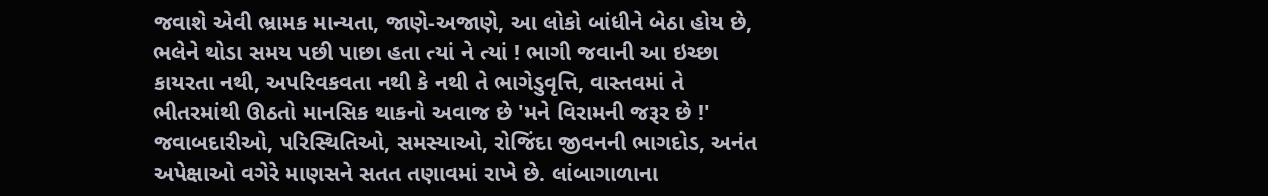જવાશે એવી ભ્રામક માન્યતા, જાણે-અજાણે, આ લોકો બાંધીને બેઠા હોય છે, ભલેને થોડા સમય પછી પાછા હતા ત્યાં ને ત્યાં ! ભાગી જવાની આ ઇચ્છા કાયરતા નથી, અપરિવકવતા નથી કે નથી તે ભાગેડુવૃત્તિ, વાસ્તવમાં તે ભીતરમાંથી ઊઠતો માનસિક થાકનો અવાજ છે 'મને વિરામની જરૂર છે !' જવાબદારીઓ, પરિસ્થિતિઓ, સમસ્યાઓ, રોજિંદા જીવનની ભાગદોડ, અનંત અપેક્ષાઓ વગેરે માણસને સતત તણાવમાં રાખે છે. લાંબાગાળાના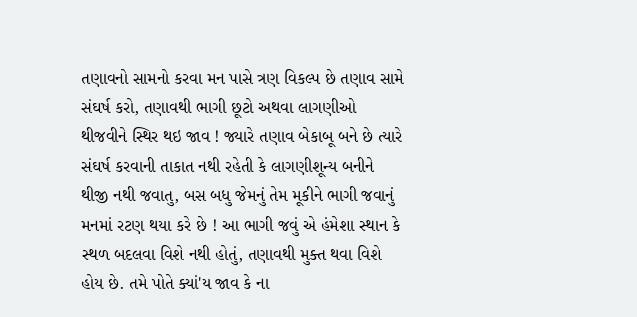તણાવનો સામનો કરવા મન પાસે ત્રણ વિકલ્પ છે તણાવ સામે સંઘર્ષ કરો, તણાવથી ભાગી છૂટો અથવા લાગણીઓ થીજવીને સ્થિર થઇ જાવ ! જ્યારે તણાવ બેકાબૂ બને છે ત્યારે સંઘર્ષ કરવાની તાકાત નથી રહેતી કે લાગણીશૂન્ય બનીને થીજી નથી જવાતુ, બસ બધુ જેમનું તેમ મૂકીને ભાગી જવાનું મનમાં રટણ થયા કરે છે ! આ ભાગી જવું એ હંમેશા સ્થાન કે સ્થળ બદલવા વિશે નથી હોતું, તણાવથી મુક્ત થવા વિશે હોય છે. તમે પોતે ક્યાં'ય જાવ કે ના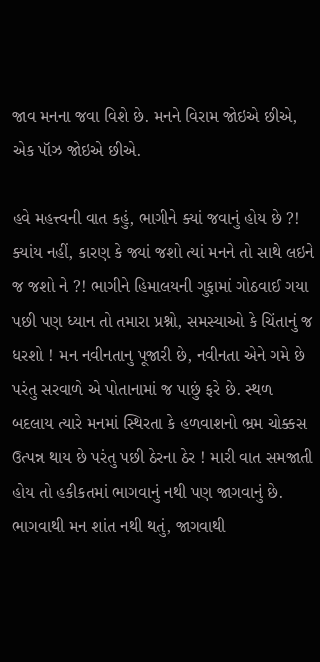જાવ મનના જવા વિશે છે. મનને વિરામ જોઇએ છીએ, એક પૉઝ જોઇએ છીએ.

હવે મહત્ત્વની વાત કહું, ભાગીને ક્યાં જવાનું હોય છે ?! ક્યાંય નહીં, કારણ કે જ્યાં જશો ત્યાં મનને તો સાથે લઇને જ જશો ને ?! ભાગીને હિમાલયની ગુફામાં ગોઠવાઈ ગયા પછી પણ ધ્યાન તો તમારા પ્રશ્નો, સમસ્યાઓ કે ચિંતાનું જ ધરશો ! મન નવીનતાનુ પૂજારી છે, નવીનતા એને ગમે છે પરંતુ સરવાળે એ પોતાનામાં જ પાછું ફરે છે. સ્થળ બદલાય ત્યારે મનમાં સ્થિરતા કે હળવાશનો ભ્રમ ચોક્કસ ઉત્પન્ન થાય છે પરંતુ પછી ઠેરના ઠેર ! મારી વાત સમજાતી હોય તો હકીકતમાં ભાગવાનું નથી પણ જાગવાનું છે. ભાગવાથી મન શાંત નથી થતું, જાગવાથી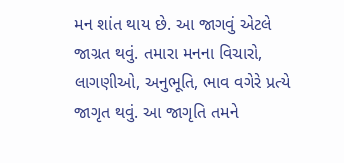મન શાંત થાય છે. આ જાગવું એટલે જાગ્રત થવું. તમારા મનના વિચારો, લાગણીઓ, અનુભૂતિ, ભાવ વગેરે પ્રત્યે જાગૃત થવું. આ જાગૃતિ તમને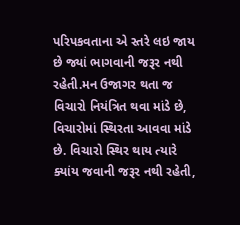પરિપકવતાના એ સ્તરે લઇ જાય છે જ્યાં ભાગવાની જરૂર નથી રહેતી.મન ઉજાગર થતા જ વિચારો નિયંત્રિત થવા માંડે છે, વિચારોમાં સ્થિરતા આવવા માંડે છે. વિચારો સ્થિર થાય ત્યારે ક્યાંય જવાની જરૂર નથી રહેતી,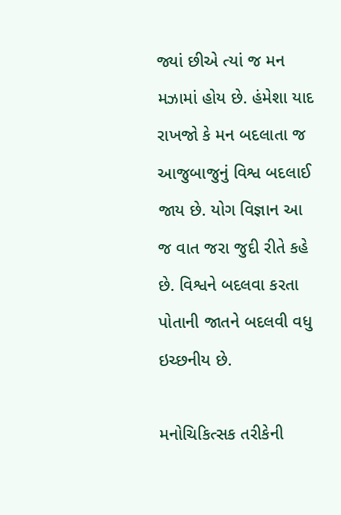જ્યાં છીએ ત્યાં જ મન મઝામાં હોય છે. હંમેશા યાદ રાખજો કે મન બદલાતા જ આજુબાજુનું વિશ્વ બદલાઈ જાય છે. યોગ વિજ્ઞાન આ જ વાત જરા જુદી રીતે કહે છે. વિશ્વને બદલવા કરતા પોતાની જાતને બદલવી વધુ ઇચ્છનીય છે.

મનોચિકિત્સક તરીકેની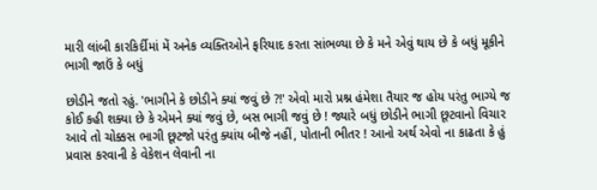મારી લાંબી કારકિર્દીમાં મેં અનેક વ્યક્તિઓને ફરિયાદ કરતા સાંભળ્યા છે કે મને એવું થાય છે કે બધું મૂકીને ભાગી જાઉં કે બધું

છોડીને જતો રહું. 'ભાગીને કે છોડીને ક્યાં જવું છે ?!' એવો મારો પ્રશ્ન હંમેશા તૈયાર જ હોય પરંતુ ભાગ્યે જ કોઈ કહી શક્યા છે કે એમને ક્યાં જવું છે, બસ ભાગી જવું છે ! જ્યારે બધું છોડીને ભાગી છૂટવાનો વિચાર આવે તો ચોક્કસ ભાગી છૂટજો પરંતુ ક્યાંય બીજે નહીં, પોતાની ભીતર ! આનો અર્થ એવો ના કાઢતા કે હું પ્રવાસ કરવાની કે વેકેશન લેવાની ના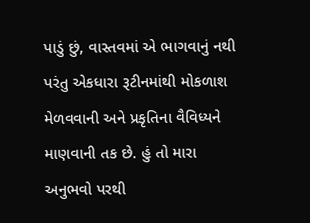પાડું છું, વાસ્તવમાં એ ભાગવાનું નથી પરંતુ એકધારા રૂટીનમાંથી મોકળાશ મેળવવાની અને પ્રકૃતિના વૈવિધ્યને માણવાની તક છે. હું તો મારા અનુભવો પરથી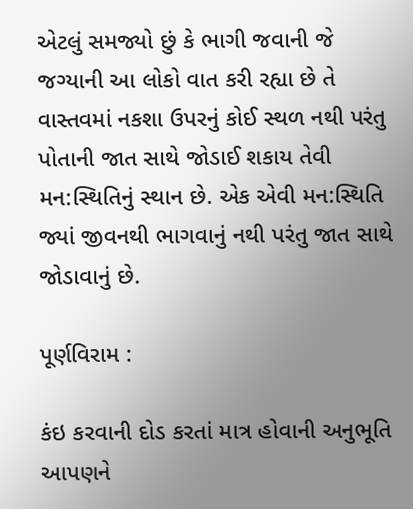એટલું સમજ્યો છું કે ભાગી જવાની જે જગ્યાની આ લોકો વાત કરી રહ્યા છે તે વાસ્તવમાં નકશા ઉપરનું કોઈ સ્થળ નથી પરંતુ પોતાની જાત સાથે જોડાઈ શકાય તેવી મન:સ્થિતિનું સ્થાન છે. એક એવી મન:સ્થિતિ જ્યાં જીવનથી ભાગવાનું નથી પરંતુ જાત સાથે જોડાવાનું છે.

પૂર્ણવિરામ :

કંઇ કરવાની દોડ કરતાં માત્ર હોવાની અનુભૂતિ આપણને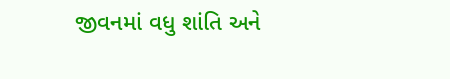જીવનમાં વધુ શાંતિ અને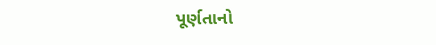પૂર્ણતાનો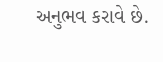અનુભવ કરાવે છે.